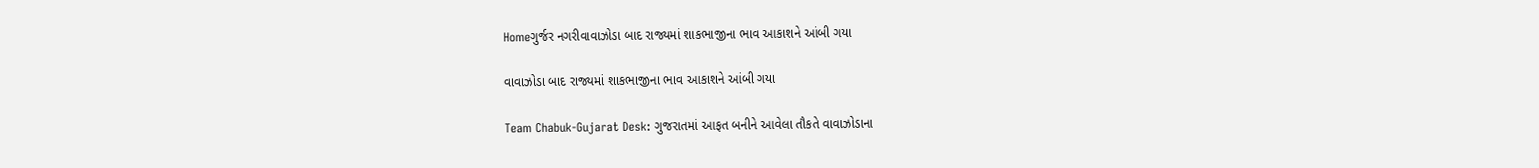Homeગુર્જર નગરીવાવાઝોડા બાદ રાજ્યમાં શાકભાજીના ભાવ આકાશને આંબી ગયા

વાવાઝોડા બાદ રાજ્યમાં શાકભાજીના ભાવ આકાશને આંબી ગયા

Team Chabuk-Gujarat Desk: ગુજરાતમાં આફત બનીને આવેલા તૌકતે વાવાઝોડાના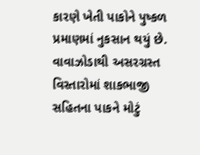કારણે ખેતી પાકોને પુષ્કળ પ્રમાણમાં નુકસાન થયું છે. વાવાઝોડાથી અસરગ્રસ્ત વિસ્તારોમાં શાકભાજી સહિતના પાકને મોટું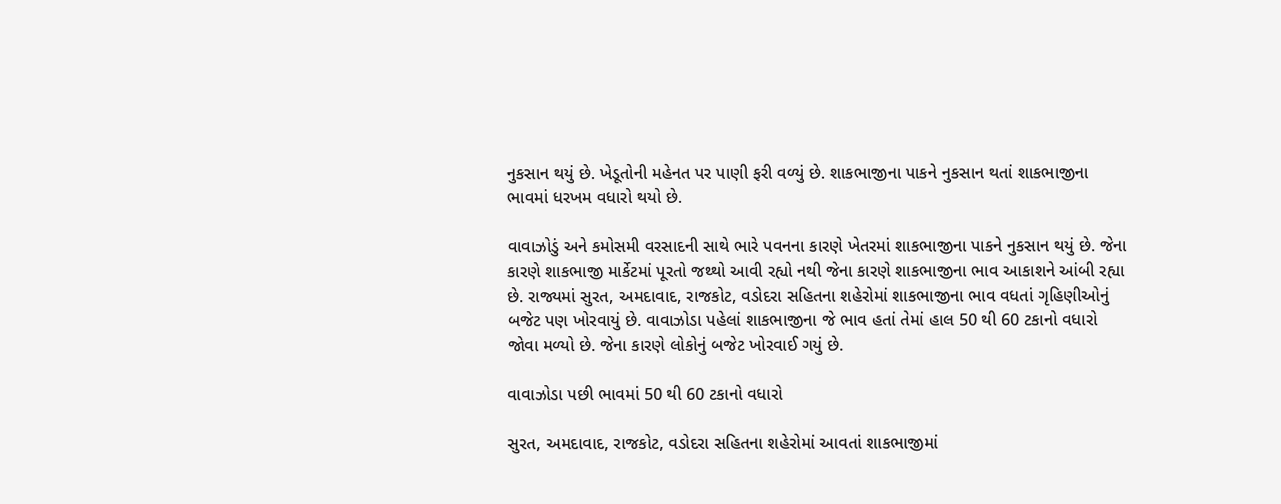નુકસાન થયું છે. ખેડૂતોની મહેનત પર પાણી ફરી વળ્યું છે. શાકભાજીના પાકને નુકસાન થતાં શાકભાજીના ભાવમાં ધરખમ વધારો થયો છે.

વાવાઝોડું અને કમોસમી વરસાદની સાથે ભારે પવનના કારણે ખેતરમાં શાકભાજીના પાકને નુકસાન થયું છે. જેના કારણે શાકભાજી માર્કેટમાં પૂરતો જથ્થો આવી રહ્યો નથી જેના કારણે શાકભાજીના ભાવ આકાશને આંબી રહ્યા છે. રાજ્યમાં સુરત, અમદાવાદ, રાજકોટ, વડોદરા સહિતના શહેરોમાં શાકભાજીના ભાવ વધતાં ગૃહિણીઓનું બજેટ પણ ખોરવાયું છે. વાવાઝોડા પહેલાં શાકભાજીના જે ભાવ હતાં તેમાં હાલ 50 થી 60 ટકાનો વધારો જોવા મળ્યો છે. જેના કારણે લોકોનું બજેટ ખોરવાઈ ગયું છે.

વાવાઝોડા પછી ભાવમાં 50 થી 60 ટકાનો વધારો

સુરત, અમદાવાદ, રાજકોટ, વડોદરા સહિતના શહેરોમાં આવતાં શાકભાજીમાં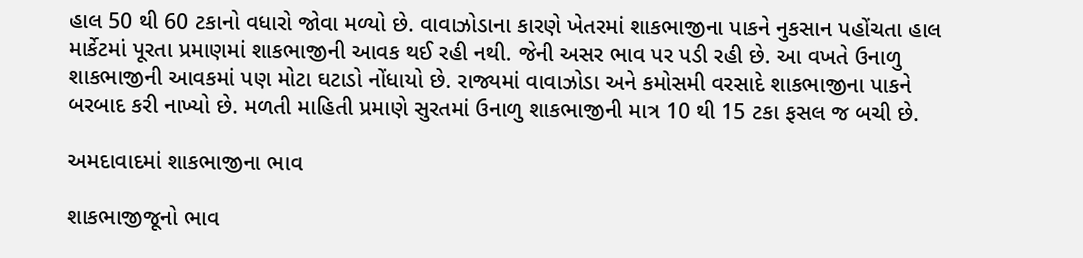હાલ 50 થી 60 ટકાનો વધારો જોવા મળ્યો છે. વાવાઝોડાના કારણે ખેતરમાં શાકભાજીના પાકને નુકસાન પહોંચતા હાલ માર્કેટમાં પૂરતા પ્રમાણમાં શાકભાજીની આવક થઈ રહી નથી. જેની અસર ભાવ પર પડી રહી છે. આ વખતે ઉનાળુ શાકભાજીની આવકમાં પણ મોટા ઘટાડો નોંધાયો છે. રાજ્યમાં વાવાઝોડા અને કમોસમી વરસાદે શાકભાજીના પાકને બરબાદ કરી નાખ્યો છે. મળતી માહિતી પ્રમાણે સુરતમાં ઉનાળુ શાકભાજીની માત્ર 10 થી 15 ટકા ફસલ જ બચી છે.

અમદાવાદમાં શાકભાજીના ભાવ

શાકભાજીજૂનો ભાવ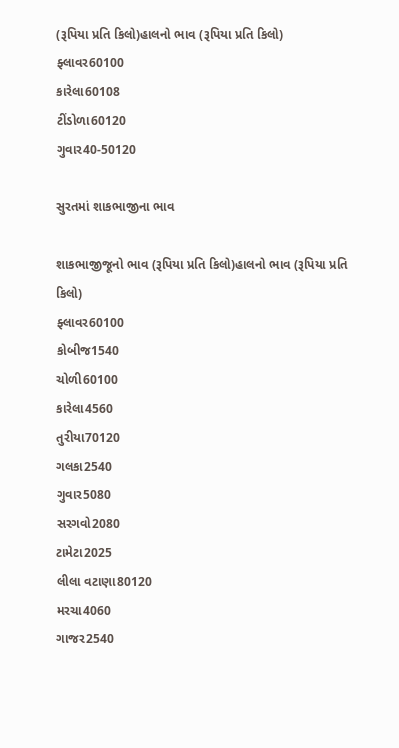(રૂપિયા પ્રતિ કિલો)હાલનો ભાવ (રૂપિયા પ્રતિ કિલો)
ફ્લાવર60100
કારેલા60108
ટીંડોળા60120
ગુવાર40-50120

સુરતમાં શાકભાજીના ભાવ

શાકભાજીજૂનો ભાવ (રૂપિયા પ્રતિ કિલો)હાલનો ભાવ (રૂપિયા પ્રતિ કિલો)
ફ્લાવર60100
કોબીજ1540
ચોળી60100
કારેલા4560
તુરીયા70120
ગલકા2540
ગુવાર5080
સરગવો2080
ટામેટા2025
લીલા વટાણા80120
મરચા4060
ગાજર2540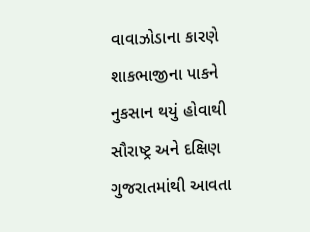વાવાઝોડાના કારણે શાકભાજીના પાકને નુકસાન થયું હોવાથી સૌરાષ્ટ્ર અને દક્ષિણ ગુજરાતમાંથી આવતા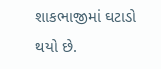શાકભાજીમાં ઘટાડો થયો છે.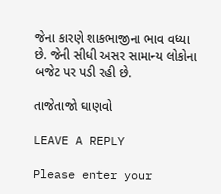જેના કારણે શાકભાજીના ભાવ વધ્યા છે. જેની સીધી અસર સામાન્ય લોકોના બજેટ પર પડી રહી છે.

તાજેતાજો ઘાણવો

LEAVE A REPLY

Please enter your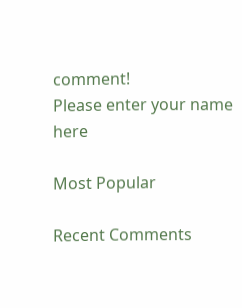comment!
Please enter your name here

Most Popular

Recent Comments